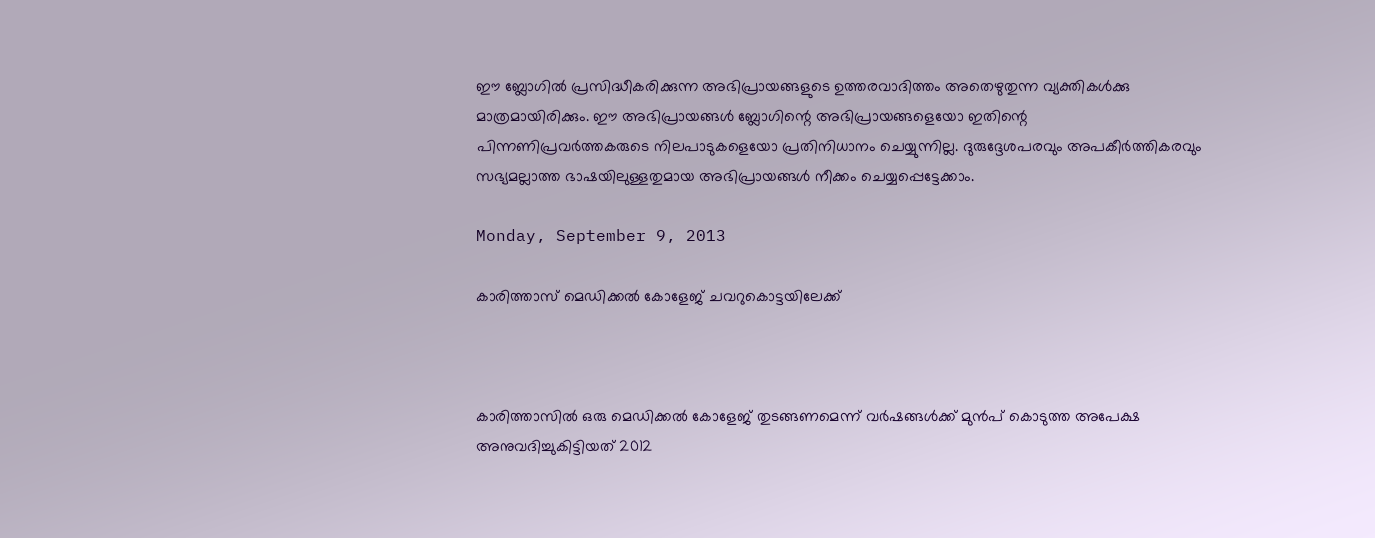ഈ ബ്ലോഗില്‍ പ്രസിദ്ധീകരിക്കുന്ന അഭിപ്രായങ്ങളുടെ ഉത്തരവാദിത്തം അതെഴുതുന്ന വ്യക്തികള്‍ക്കു മാത്രമായിരിക്കും. ഈ അഭിപ്രായങ്ങള്‍ ബ്ലോഗിന്റെ അഭിപ്രായങ്ങളെയോ ഇതിന്റെ പിന്നണിപ്രവര്‍ത്തകരുടെ നിലപാടുകളെയോ പ്രതിനിധാനം ചെയ്യുന്നില്ല. ദുരുദ്ദേശപരവും അപകീര്‍ത്തികരവും സഭ്യമല്ലാത്ത ഭാഷയിലുള്ളതുമായ അഭിപ്രായങ്ങള്‍ നീക്കം ചെയ്യപ്പെട്ടേക്കാം.

Monday, September 9, 2013

കാരിത്താസ് മെഡിക്കല്‍ കോളേജ് ചവറുകൊട്ടയിലേക്ക്



കാരിത്താസില്‍ ഒരു മെഡിക്കല്‍ കോളേജ് തുടങ്ങണമെന്ന് വര്‍ഷങ്ങള്‍ക്ക് മുന്‍പ് കൊടുത്ത അപേക്ഷ അനുവദിച്ചുകിട്ടിയത് 2012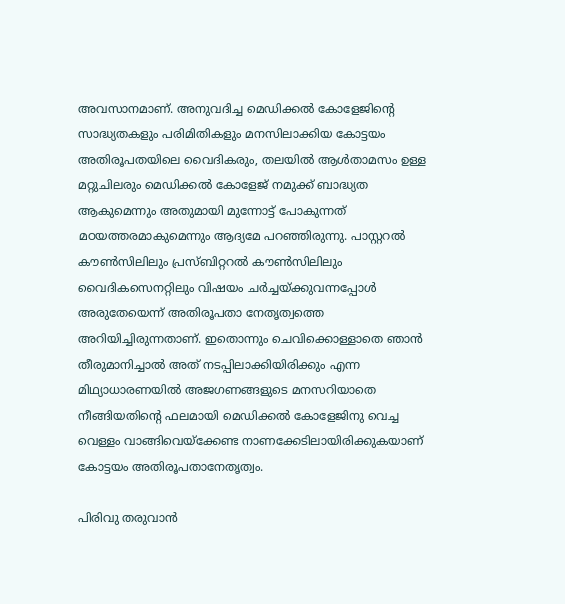അവസാനമാണ്. അനുവദിച്ച മെഡിക്കല്‍ കോളേജിന്റെ സാദ്ധ്യതകളും പരിമിതികളും മനസിലാക്കിയ കോട്ടയം അതിരൂപതയിലെ വൈദികരും, തലയില്‍ ആള്‍താമസം ഉള്ള മറ്റുചിലരും മെഡിക്കല്‍ കോളേജ് നമുക്ക് ബാദ്ധ്യത ആകുമെന്നും അതുമായി മുന്നോട്ട് പോകുന്നത് മഠയത്തരമാകുമെന്നും ആദ്യമേ പറഞ്ഞിരുന്നു. പാസ്റ്ററല്‍ കൗണ്‍സിലിലും പ്രസ്ബിറ്ററല്‍ കൗണ്‍സിലിലും വൈദികസെനറ്റിലും വിഷയം ചര്‍ച്ചയ്ക്കുവന്നപ്പോള്‍ അരുതേയെന്ന് അതിരൂപതാ നേതൃത്വത്തെ അറിയിച്ചിരുന്നതാണ്. ഇതൊന്നും ചെവിക്കൊള്ളാതെ ഞാന്‍ തീരുമാനിച്ചാല്‍ അത് നടപ്പിലാക്കിയിരിക്കും എന്ന മിഥ്യാധാരണയില്‍ അജഗണങ്ങളുടെ മനസറിയാതെ നീങ്ങിയതിന്റെ ഫലമായി മെഡിക്കല്‍ കോളേജിനു വെച്ച വെള്ളം വാങ്ങിവെയ്‌ക്കേണ്ട നാണക്കേടിലായിരിക്കുകയാണ് കോട്ടയം അതിരൂപതാനേതൃത്വം.

പിരിവു തരുവാന്‍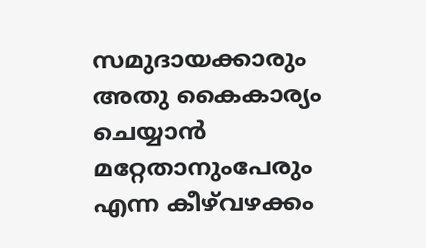സമുദായക്കാരും അതു കൈകാര്യം ചെയ്യാന്‍ മറ്റേതാനുംപേരും എന്ന കീഴ്‌വഴക്കം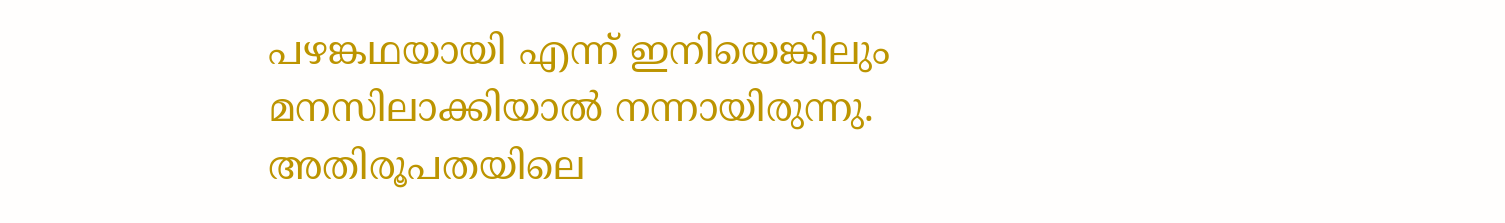പഴങ്കഥയായി എന്ന് ഇനിയെങ്കിലും മനസിലാക്കിയാല്‍ നന്നായിരുന്നു. അതിരൂപതയിലെ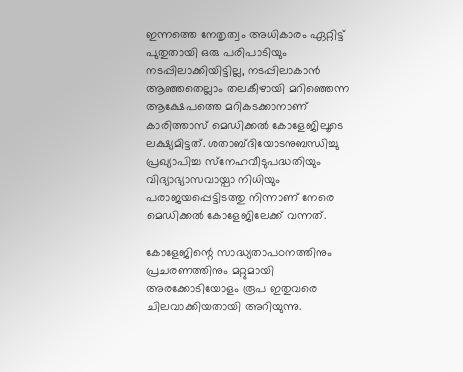ഇന്നത്തെ നേതൃത്വം അധികാരം ഏറ്റിട്ട് പുതുതായി ഒരു പരിപാടിയും നടപ്പിലാക്കിയിട്ടില്ല, നടപ്പിലാകാന്‍ ആഞ്ഞതെല്ലാം തലകീഴായി മറിഞ്ഞെന്ന ആക്ഷേപത്തെ മറികടക്കാനാണ് കാരിത്താസ് മെഡിക്കല്‍ കോളേജിലൂടെ ലക്ഷ്യമിട്ടത്. ശതാബ്ദിയോടനുബന്ധിച്ചു പ്രഖ്യാപിച്ച സ്‌നേഹവീടുപദ്ധതിയും വിദ്യാഭ്യാസവായ്പാ നിധിയും പരാജയപ്പെട്ടിടത്തു നിന്നാണ് നേരെ മെഡിക്കല്‍ കോളേജിലേക്ക് വന്നത്.

കോളേജിന്റെ സാദ്ധ്യതാപഠനത്തിനും പ്രചരണത്തിനും മറ്റുമായി അരക്കോടിയോളം രൂപ ഇതുവരെ ചിലവാക്കിയതായി അറിയുന്നു.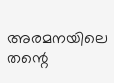അരമനയിലെ തന്റെ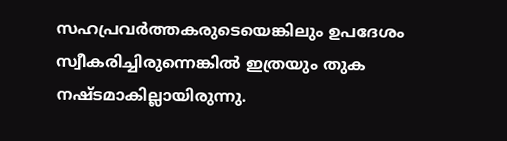സഹപ്രവര്‍ത്തകരുടെയെങ്കിലും ഉപദേശം സ്വീകരിച്ചിരുന്നെങ്കില്‍ ഇത്രയും തുക നഷ്ടമാകില്ലായിരുന്നു.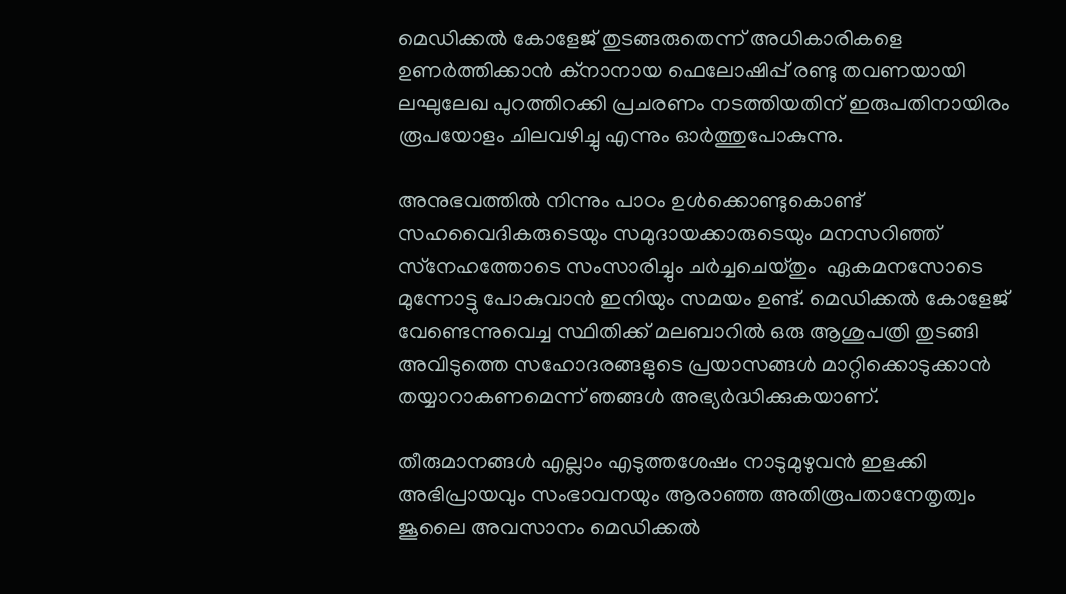മെഡിക്കല്‍ കോളേജ് തുടങ്ങരുതെന്ന് അധികാരികളെ ഉണര്‍ത്തിക്കാന്‍ ക്‌നാനായ ഫെലോഷിപ്പ് രണ്ടു തവണയായി ലഘുലേഖ പുറത്തിറക്കി പ്രചരണം നടത്തിയതിന് ഇരുപതിനായിരം രൂപയോളം ചിലവഴിച്ചു എന്നും ഓര്‍ത്തുപോകുന്നു.

അനുഭവത്തില്‍ നിന്നും പാഠം ഉള്‍ക്കൊണ്ടുകൊണ്ട് സഹവൈദികരുടെയും സമുദായക്കാരുടെയും മനസറിഞ്ഞ് സ്‌നേഹത്തോടെ സംസാരിച്ചും ചര്‍ച്ചചെയ്തും  ഏകമനസോടെ മുന്നോട്ടു പോകുവാന്‍ ഇനിയും സമയം ഉണ്ട്. മെഡിക്കല്‍ കോളേജ് വേണ്ടെന്നുവെച്ച സ്ഥിതിക്ക് മലബാറില്‍ ഒരു ആശുപത്രി തുടങ്ങി അവിടുത്തെ സഹോദരങ്ങളുടെ പ്രയാസങ്ങള്‍ മാറ്റിക്കൊടുക്കാന്‍ തയ്യാറാകണമെന്ന് ഞങ്ങള്‍ അഭ്യര്‍ദ്ധിക്കുകയാണ്.

തീരുമാനങ്ങള്‍ എല്ലാം എടുത്തശേഷം നാടുമുഴുവന്‍ ഇളക്കി അഭിപ്രായവും സംഭാവനയും ആരാഞ്ഞ അതിരൂപതാനേതൃത്വം ജൂലൈ അവസാനം മെഡിക്കല്‍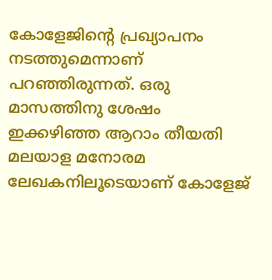കോളേജിന്റെ പ്രഖ്യാപനം നടത്തുമെന്നാണ് പറഞ്ഞിരുന്നത്. ഒരു മാസത്തിനു ശേഷം ഇക്കഴിഞ്ഞ ആറാം തീയതി മലയാള മനോരമ ലേഖകനിലൂടെയാണ് കോളേജ്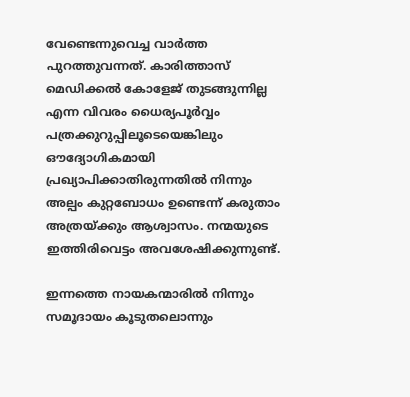വേണ്ടെന്നുവെച്ച വാര്‍ത്ത പുറത്തുവന്നത്. കാരിത്താസ് മെഡിക്കല്‍ കോളേജ് തുടങ്ങുന്നില്ല എന്ന വിവരം ധൈര്യപൂര്‍വ്വം പത്രക്കുറുപ്പിലൂടെയെങ്കിലും ഔദ്യോഗികമായി പ്രഖ്യാപിക്കാതിരുന്നതില്‍ നിന്നും അല്പം കുറ്റബോധം ഉണ്ടെന്ന് കരുതാം അത്രയ്ക്കും ആശ്വാസം. നന്മയുടെ ഇത്തിരിവെട്ടം അവശേഷിക്കുന്നുണ്ട്.

ഇന്നത്തെ നായകന്മാരില്‍ നിന്നും സമൂദായം കൂടുതലൊന്നും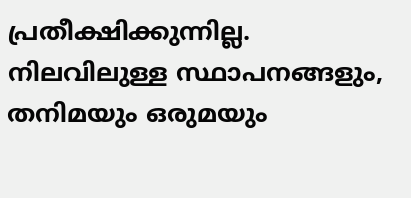പ്രതീക്ഷിക്കുന്നില്ല. നിലവിലുള്ള സ്ഥാപനങ്ങളും, തനിമയും ഒരുമയും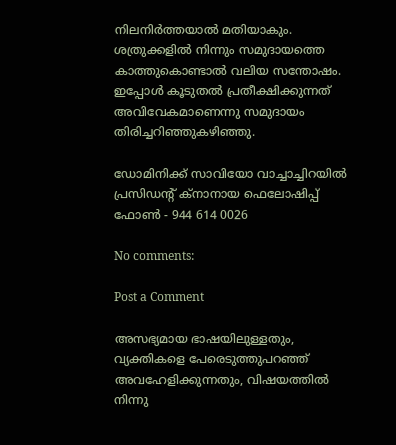നിലനിര്‍ത്തയാല്‍ മതിയാകും. ശത്രുക്കളില്‍ നിന്നും സമുദായത്തെ കാത്തുകൊണ്ടാല്‍ വലിയ സന്തോഷം. ഇപ്പോള്‍ കൂടുതല്‍ പ്രതീക്ഷിക്കുന്നത് അവിവേകമാണെന്നു സമുദായം തിരിച്ചറിഞ്ഞുകഴിഞ്ഞു.

ഡോമിനിക്ക് സാവിയോ വാച്ചാച്ചിറയില്‍
പ്രസിഡന്റ്‌ ക്‌നാനായ ഫെലോഷിപ്പ്
ഫോണ്‍ - 944 614 0026

No comments:

Post a Comment

അസഭ്യമായ ഭാഷയിലുള്ളതും, വ്യക്തികളെ പേരെടുത്തുപറഞ്ഞ് അവഹേളിക്കുന്നതും, വിഷയത്തില്‍ നിന്നു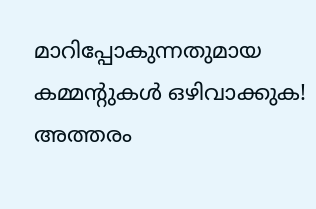മാറിപ്പോകുന്നതുമായ കമ്മന്റുകള്‍ ഒഴിവാക്കുക! അത്തരം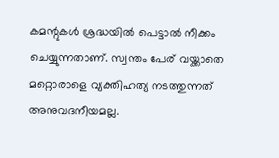കമന്റുകള്‍ ശ്രദ്ധയില്‍ പെട്ടാല്‍ നീക്കം ചെയ്യുന്നതാണ്. സ്വന്തം പേര് വയ്ക്കാതെ മറ്റൊരാളെ വ്യക്തിഹത്യ നടത്തുന്നത് അനുവദനീയമല്ല.